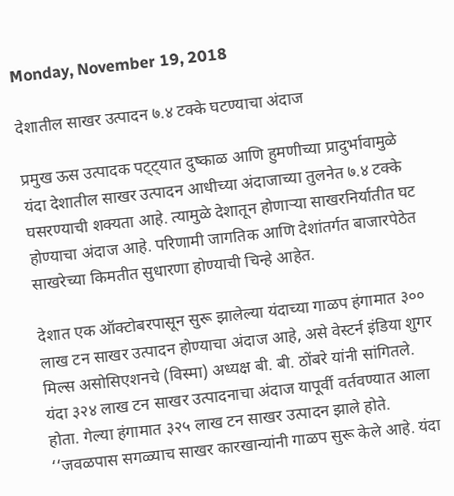Monday, November 19, 2018

देशातील साखर उत्पादन ७.४ टक्के घटण्याचा अंदाज

प्रमुख ऊस उत्पादक पट्ट्यात दुष्काळ आणि हुमणीच्या प्रादुर्भावामुळे यंदा देशातील साखर उत्पादन आधीच्या अंदाजाच्या तुलनेत ७.४ टक्के घसरण्याची शक्यता आहे. त्यामुळे देशातून होणाऱ्या साखरनिर्यातीत घट होण्याचा अंदाज आहे. परिणामी जागतिक आणि देशांतर्गत बाजारपेठेत साखरेच्या किमतीत सुधारणा होण्याची चिन्हे आहेत.

देशात एक ऑक्टोबरपासून सुरू झालेल्या यंदाच्या गाळप हंगामात ३०० लाख टन साखर उत्पादन होण्याचा अंदाज आहे, असे वेस्टर्न इंडिया शुगर मिल्स असोसिएशनचे (विस्मा) अध्यक्ष बी. बी. ठोंबरे यांनी सांगितले. यंदा ३२४ लाख टन साखर उत्पादनाचा अंदाज यापूर्वी वर्तवण्यात आला होता. गेल्या हंगामात ३२५ लाख टन साखर उत्पादन झाले होते.  ‘‘जवळपास सगळ्याच साखर कारखान्यांनी गाळप सुरू केले आहे. यंदा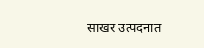साखर उत्पदनात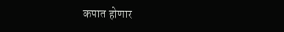कपात होणार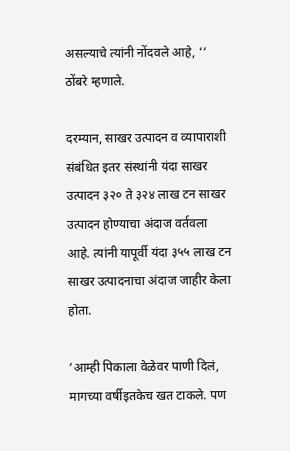असल्याचे त्यांनी नोंदवले आहे, ‘‘ ठोंबरे म्हणाले.

दरम्यान, साखर उत्पादन व व्यापाराशी संबंधित इतर संस्थांनी यंदा साखर उत्पादन ३२० ते ३२४ लाख टन साखर उत्पादन होण्याचा अंदाज वर्तवला आहे. त्यांनी यापूर्वी यंदा ३५५ लाख टन साखर उत्पादनाचा अंदाज जाहीर केला होता.

‘आम्ही पिकाला वेळेवर पाणी दिलं, मागच्या वर्षीइतकेच खत टाकले. पण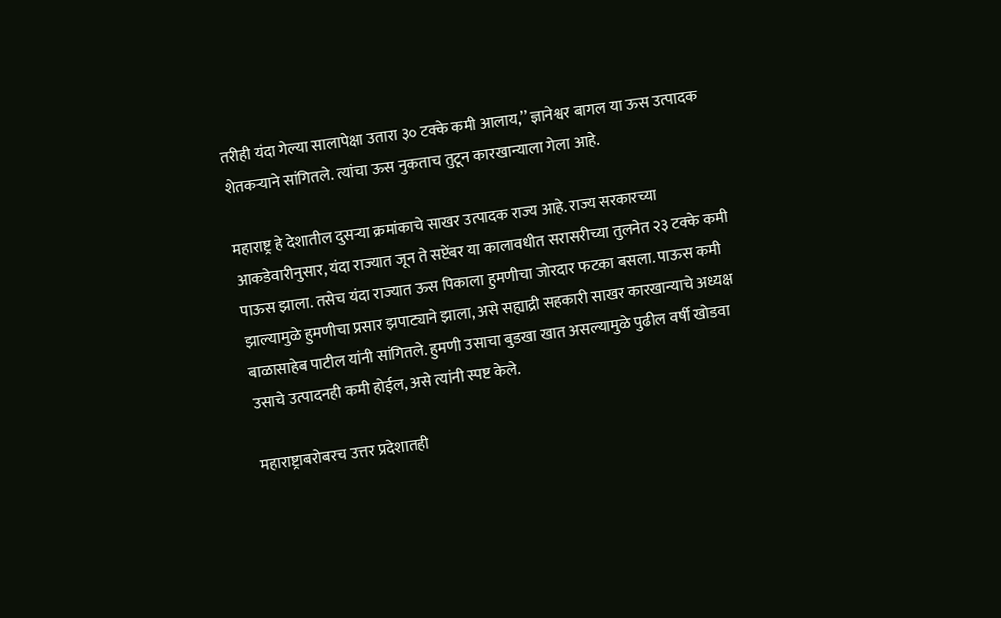तरीही यंदा गेल्या सालापेक्षा उतारा ३० टक्के कमी आलाय,’’ ज्ञानेश्वर बागल या ऊस उत्पादक शेतकऱ्याने सांगितले. त्यांचा ऊस नुकताच तुटून कारखान्याला गेला आहे.

महाराष्ट्र हे देशातील दुसऱ्या क्रमांकाचे साखर उत्पादक राज्य आहे. राज्य सरकारच्या आकडेवारीनुसार, यंदा राज्यात जून ते सप्टेंबर या कालावधीत सरासरीच्या तुलनेत २३ टक्के कमी पाऊस झाला. तसेच यंदा राज्यात ऊस पिकाला हुमणीचा जोरदार फटका बसला. पाऊस कमी झाल्यामुळे हुमणीचा प्रसार झपाट्याने झाला, असे सह्याद्री सहकारी साखर कारखान्याचे अध्यक्ष बाळासाहेब पाटील यांनी सांगितले. हुमणी उसाचा बुडखा खात असल्यामुळे पुढील वर्षी खोडवा उसाचे उत्पादनही कमी होईल, असे त्यांनी स्पष्ट केले.

महाराष्ट्राबरोबरच उत्तर प्रदेशातही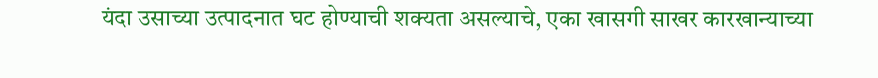यंदा उसाच्या उत्पादनात घट होण्याची शक्यता असल्याचे, एका खासगी साखर कारखान्याच्या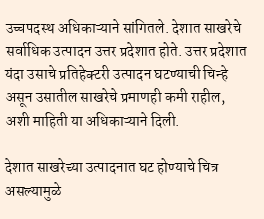उच्चपदस्थ अधिकाऱ्याने सांगितले. देशात साखरेचे सर्वाधिक उत्पादन उत्तर प्रदेशात होते. उत्तर प्रदेशात यंदा उसाचे प्रतिहेक्टरी उत्पादन घटण्याची चिन्हे असून उसातील साखरेचे प्रमाणही कमी राहील, अशी माहिती या अधिकाऱ्याने दिली.

देशात साखरेच्या उत्पादनात घट होण्याचे चित्र असल्यामुळे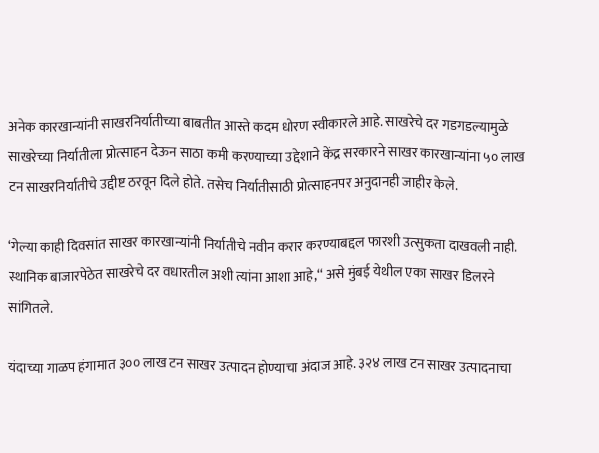अनेक कारखान्यांनी साखरनिर्यातीच्या बाबतीत आस्ते कदम धोरण स्वीकारले आहे. साखरेचे दर गडगडल्यामुळे साखरेच्या निर्यातीला प्रोत्साहन देऊन साठा कमी करण्याच्या उद्देशाने केंद्र सरकारने साखर कारखान्यांना ५० लाख टन साखरनिर्यातीचे उद्दीष्ट ठरवून दिले होते. तसेच निर्यातीसाठी प्रोत्साहनपर अनुदानही जाहीर केले.

‘गेल्या काही दिवसांत साखर कारखान्यांनी निर्यातीचे नवीन करार करण्याबद्दल फारशी उत्सुकता दाखवली नाही. स्थानिक बाजारपेठेत साखरेचे दर वधारतील अशी त्यांना आशा आहे,‘‘ असे मुंबई येथील एका साखर डिलरने सांगितले.

यंदाच्या गाळप हंगामात ३०० लाख टन साखर उत्पादन होण्याचा अंदाज आहे. ३२४ लाख टन साखर उत्पादनाचा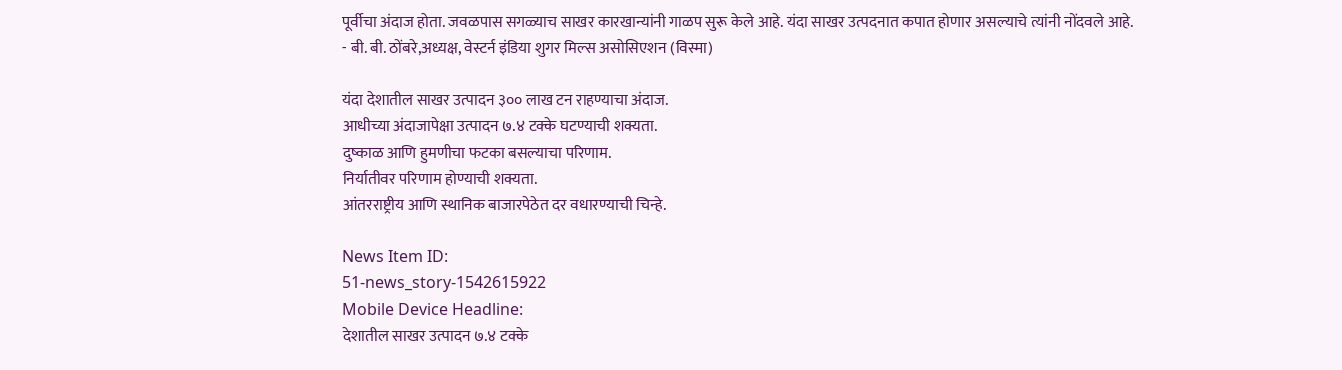पूर्वीचा अंदाज होता. जवळपास सगळ्याच साखर कारखान्यांनी गाळप सुरू केले आहे. यंदा साखर उत्पदनात कपात होणार असल्याचे त्यांनी नोंदवले आहे.
- बी. बी. ठोंबरे,अध्यक्ष, वेस्टर्न इंडिया शुगर मिल्स असोसिएशन (विस्मा)

यंदा देशातील साखर उत्पादन ३०० लाख टन राहण्याचा अंदाज.
आधीच्या अंदाजापेक्षा उत्पादन ७.४ टक्के घटण्याची शक्यता.
दुष्काळ आणि हुमणीचा फटका बसल्याचा परिणाम.
निर्यातीवर परिणाम होण्याची शक्यता.
आंतरराष्ट्रीय आणि स्थानिक बाजारपेठेत दर वधारण्याची चिन्हे.

News Item ID:
51-news_story-1542615922
Mobile Device Headline:
देशातील साखर उत्पादन ७.४ टक्के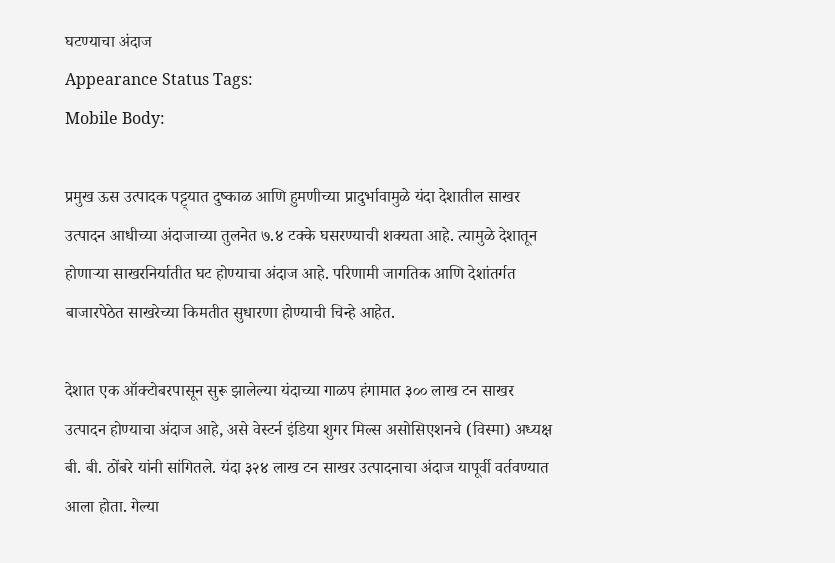घटण्याचा अंदाज
Appearance Status Tags:
Mobile Body:

प्रमुख ऊस उत्पादक पट्ट्यात दुष्काळ आणि हुमणीच्या प्रादुर्भावामुळे यंदा देशातील साखर उत्पादन आधीच्या अंदाजाच्या तुलनेत ७.४ टक्के घसरण्याची शक्यता आहे. त्यामुळे देशातून होणाऱ्या साखरनिर्यातीत घट होण्याचा अंदाज आहे. परिणामी जागतिक आणि देशांतर्गत बाजारपेठेत साखरेच्या किमतीत सुधारणा होण्याची चिन्हे आहेत.

देशात एक ऑक्टोबरपासून सुरू झालेल्या यंदाच्या गाळप हंगामात ३०० लाख टन साखर उत्पादन होण्याचा अंदाज आहे, असे वेस्टर्न इंडिया शुगर मिल्स असोसिएशनचे (विस्मा) अध्यक्ष बी. बी. ठोंबरे यांनी सांगितले. यंदा ३२४ लाख टन साखर उत्पादनाचा अंदाज यापूर्वी वर्तवण्यात आला होता. गेल्या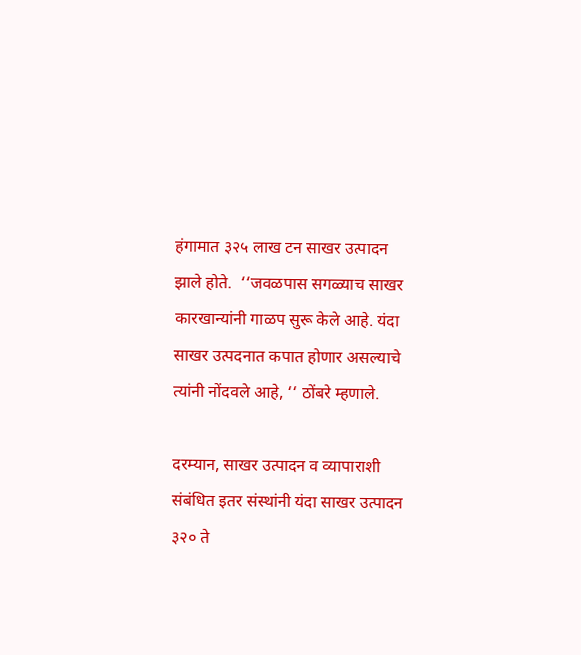हंगामात ३२५ लाख टन साखर उत्पादन झाले होते.  ‘‘जवळपास सगळ्याच साखर कारखान्यांनी गाळप सुरू केले आहे. यंदा साखर उत्पदनात कपात होणार असल्याचे त्यांनी नोंदवले आहे, ‘‘ ठोंबरे म्हणाले.

दरम्यान, साखर उत्पादन व व्यापाराशी संबंधित इतर संस्थांनी यंदा साखर उत्पादन ३२० ते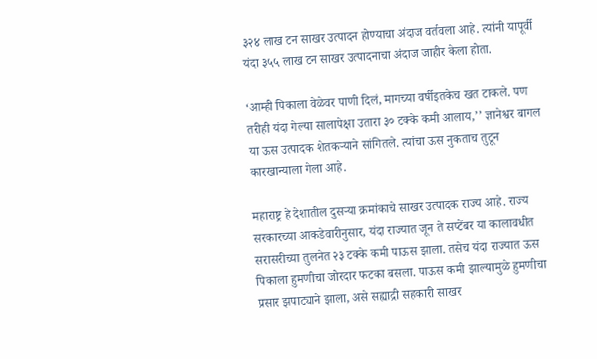३२४ लाख टन साखर उत्पादन होण्याचा अंदाज वर्तवला आहे. त्यांनी यापूर्वी यंदा ३५५ लाख टन साखर उत्पादनाचा अंदाज जाहीर केला होता.

‘आम्ही पिकाला वेळेवर पाणी दिलं, मागच्या वर्षीइतकेच खत टाकले. पण तरीही यंदा गेल्या सालापेक्षा उतारा ३० टक्के कमी आलाय,’’ ज्ञानेश्वर बागल या ऊस उत्पादक शेतकऱ्याने सांगितले. त्यांचा ऊस नुकताच तुटून कारखान्याला गेला आहे.

महाराष्ट्र हे देशातील दुसऱ्या क्रमांकाचे साखर उत्पादक राज्य आहे. राज्य सरकारच्या आकडेवारीनुसार, यंदा राज्यात जून ते सप्टेंबर या कालावधीत सरासरीच्या तुलनेत २३ टक्के कमी पाऊस झाला. तसेच यंदा राज्यात ऊस पिकाला हुमणीचा जोरदार फटका बसला. पाऊस कमी झाल्यामुळे हुमणीचा प्रसार झपाट्याने झाला, असे सह्याद्री सहकारी साखर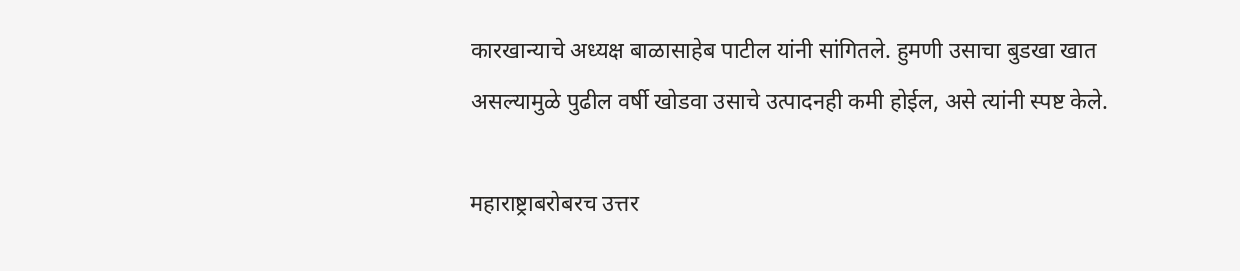कारखान्याचे अध्यक्ष बाळासाहेब पाटील यांनी सांगितले. हुमणी उसाचा बुडखा खात असल्यामुळे पुढील वर्षी खोडवा उसाचे उत्पादनही कमी होईल, असे त्यांनी स्पष्ट केले.

महाराष्ट्राबरोबरच उत्तर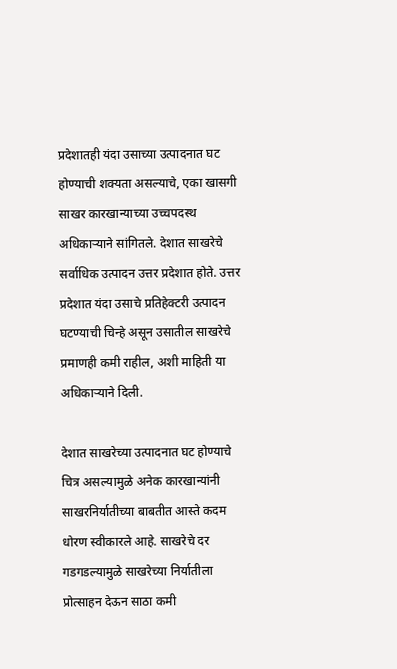प्रदेशातही यंदा उसाच्या उत्पादनात घट होण्याची शक्यता असल्याचे, एका खासगी साखर कारखान्याच्या उच्चपदस्थ अधिकाऱ्याने सांगितले. देशात साखरेचे सर्वाधिक उत्पादन उत्तर प्रदेशात होते. उत्तर प्रदेशात यंदा उसाचे प्रतिहेक्टरी उत्पादन घटण्याची चिन्हे असून उसातील साखरेचे प्रमाणही कमी राहील, अशी माहिती या अधिकाऱ्याने दिली.

देशात साखरेच्या उत्पादनात घट होण्याचे चित्र असल्यामुळे अनेक कारखान्यांनी साखरनिर्यातीच्या बाबतीत आस्ते कदम धोरण स्वीकारले आहे. साखरेचे दर गडगडल्यामुळे साखरेच्या निर्यातीला प्रोत्साहन देऊन साठा कमी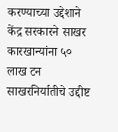करण्याच्या उद्देशाने केंद्र सरकारने साखर कारखान्यांना ५० लाख टन साखरनिर्यातीचे उद्दीष्ट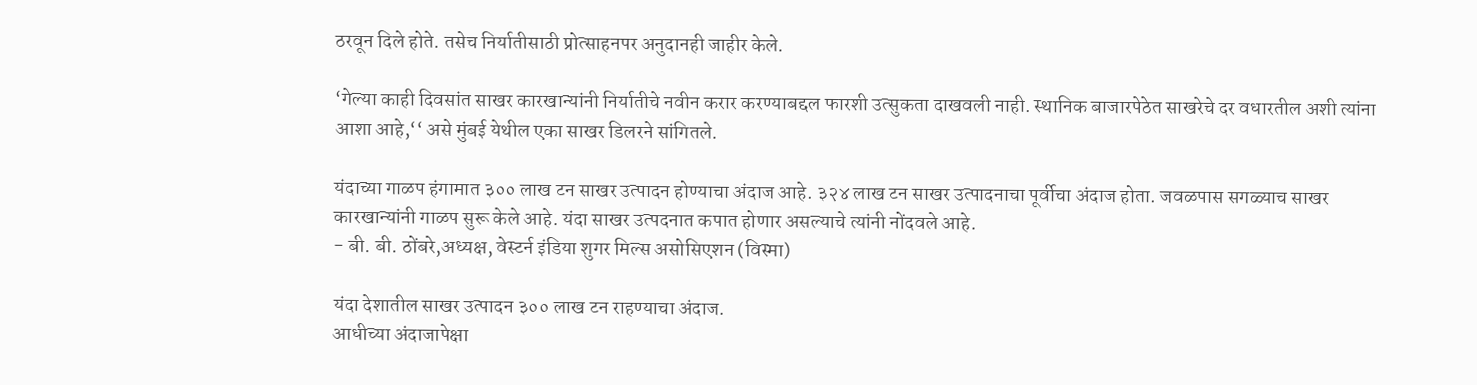ठरवून दिले होते. तसेच निर्यातीसाठी प्रोत्साहनपर अनुदानही जाहीर केले.

‘गेल्या काही दिवसांत साखर कारखान्यांनी निर्यातीचे नवीन करार करण्याबद्दल फारशी उत्सुकता दाखवली नाही. स्थानिक बाजारपेठेत साखरेचे दर वधारतील अशी त्यांना आशा आहे,‘‘ असे मुंबई येथील एका साखर डिलरने सांगितले.

यंदाच्या गाळप हंगामात ३०० लाख टन साखर उत्पादन होण्याचा अंदाज आहे. ३२४ लाख टन साखर उत्पादनाचा पूर्वीचा अंदाज होता. जवळपास सगळ्याच साखर कारखान्यांनी गाळप सुरू केले आहे. यंदा साखर उत्पदनात कपात होणार असल्याचे त्यांनी नोंदवले आहे.
- बी. बी. ठोंबरे,अध्यक्ष, वेस्टर्न इंडिया शुगर मिल्स असोसिएशन (विस्मा)

यंदा देशातील साखर उत्पादन ३०० लाख टन राहण्याचा अंदाज.
आधीच्या अंदाजापेक्षा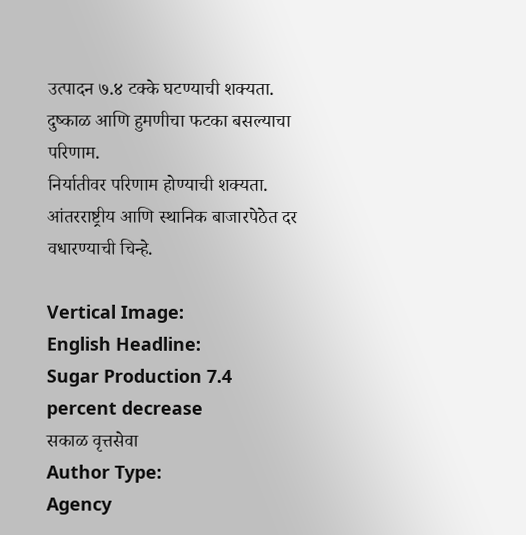उत्पादन ७.४ टक्के घटण्याची शक्यता.
दुष्काळ आणि हुमणीचा फटका बसल्याचा परिणाम.
निर्यातीवर परिणाम होण्याची शक्यता.
आंतरराष्ट्रीय आणि स्थानिक बाजारपेठेत दर वधारण्याची चिन्हे.

Vertical Image:
English Headline:
Sugar Production 7.4 percent decrease
सकाळ वृत्तसेवा
Author Type:
Agency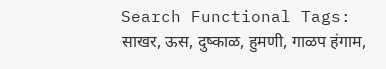Search Functional Tags:
साखर, ऊस, दुष्काळ, हुमणी, गाळप हंगाम,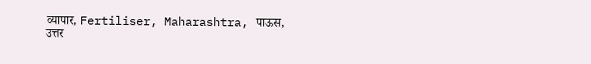व्यापार, Fertiliser, Maharashtra, पाऊस, उत्तर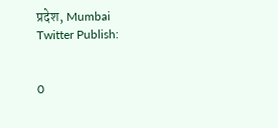प्रदेश, Mumbai
Twitter Publish:


0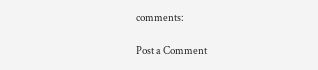comments:

Post a Comment